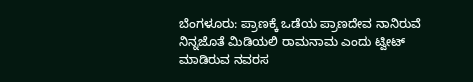ಬೆಂಗಳೂರು: ಪ್ರಾಣಕ್ಕೆ ಒಡೆಯ ಪ್ರಾಣದೇವ ನಾನಿರುವೆ ನಿನ್ನಜೊತೆ ಮಿಡಿಯಲಿ ರಾಮನಾಮ ಎಂದು ಟ್ವೀಟ್ ಮಾಡಿರುವ ನವರಸ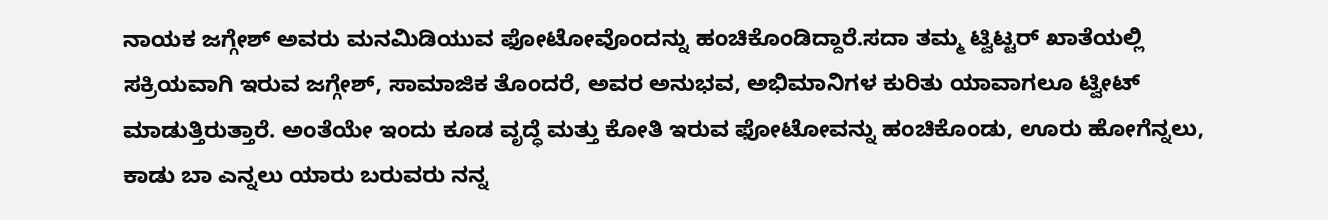ನಾಯಕ ಜಗ್ಗೇಶ್ ಅವರು ಮನಮಿಡಿಯುವ ಫೋಟೋವೊಂದನ್ನು ಹಂಚಿಕೊಂಡಿದ್ದಾರೆ.ಸದಾ ತಮ್ಮ ಟ್ವಿಟ್ಟರ್ ಖಾತೆಯಲ್ಲಿ ಸಕ್ರಿಯವಾಗಿ ಇರುವ ಜಗ್ಗೇಶ್, ಸಾಮಾಜಿಕ ತೊಂದರೆ, ಅವರ ಅನುಭವ, ಅಭಿಮಾನಿಗಳ ಕುರಿತು ಯಾವಾಗಲೂ ಟ್ವೀಟ್ ಮಾಡುತ್ತಿರುತ್ತಾರೆ. ಅಂತೆಯೇ ಇಂದು ಕೂಡ ವೃದ್ಧೆ ಮತ್ತು ಕೋತಿ ಇರುವ ಫೋಟೋವನ್ನು ಹಂಚಿಕೊಂಡು, ಊರು ಹೋಗೆನ್ನಲು, ಕಾಡು ಬಾ ಎನ್ನಲು ಯಾರು ಬರುವರು ನನ್ನ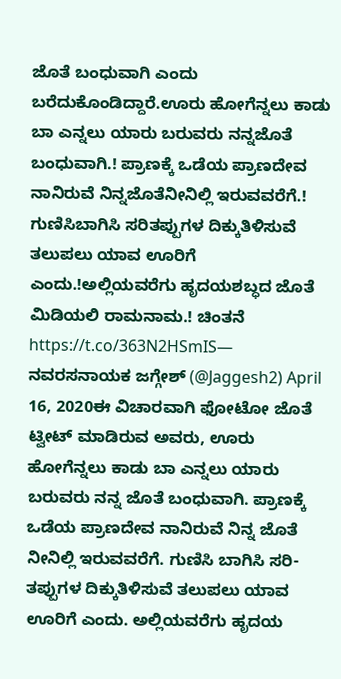ಜೊತೆ ಬಂಧುವಾಗಿ ಎಂದು ಬರೆದುಕೊಂಡಿದ್ದಾರೆ.ಊರು ಹೋಗೆನ್ನಲು ಕಾಡು ಬಾ ಎನ್ನಲು ಯಾರು ಬರುವರು ನನ್ನಜೊತೆ ಬಂಧುವಾಗಿ.! ಪ್ರಾಣಕ್ಕೆ ಒಡೆಯ ಪ್ರಾಣದೇವ ನಾನಿರುವೆ ನಿನ್ನಜೊತೆನೀನಿಲ್ಲಿ ಇರುವವರೆಗೆ.! ಗುಣಿಸಿಬಾಗಿಸಿ ಸರಿತಪ್ಪುಗಳ ದಿಕ್ಕುತಿಳಿಸುವೆ ತಲುಪಲು ಯಾವ ಊರಿಗೆ ಎಂದು.!ಅಲ್ಲಿಯವರೆಗು ಹೃದಯಶಬ್ಧದ ಜೊತೆ ಮಿಡಿಯಲಿ ರಾಮನಾಮ.! ಚಿಂತನೆ https://t.co/363N2HSmIS— ನವರಸನಾಯಕ ಜಗ್ಗೇಶ್ (@Jaggesh2) April 16, 2020ಈ ವಿಚಾರವಾಗಿ ಫೋಟೋ ಜೊತೆ ಟ್ವೀಟ್ ಮಾಡಿರುವ ಅವರು, ಊರು ಹೋಗೆನ್ನಲು ಕಾಡು ಬಾ ಎನ್ನಲು ಯಾರು ಬರುವರು ನನ್ನ ಜೊತೆ ಬಂಧುವಾಗಿ. ಪ್ರಾಣಕ್ಕೆ ಒಡೆಯ ಪ್ರಾಣದೇವ ನಾನಿರುವೆ ನಿನ್ನ ಜೊತೆ ನೀನಿಲ್ಲಿ ಇರುವವರೆಗೆ. ಗುಣಿಸಿ ಬಾಗಿಸಿ ಸರಿ-ತಪ್ಪುಗಳ ದಿಕ್ಕುತಿಳಿಸುವೆ ತಲುಪಲು ಯಾವ ಊರಿಗೆ ಎಂದು. ಅಲ್ಲಿಯವರೆಗು ಹೃದಯ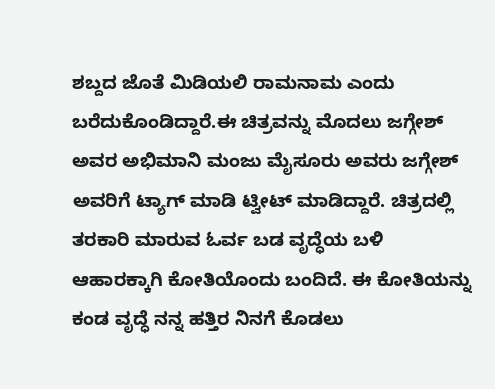ಶಬ್ದದ ಜೊತೆ ಮಿಡಿಯಲಿ ರಾಮನಾಮ ಎಂದು ಬರೆದುಕೊಂಡಿದ್ದಾರೆ.ಈ ಚಿತ್ರವನ್ನು ಮೊದಲು ಜಗ್ಗೇಶ್ ಅವರ ಅಭಿಮಾನಿ ಮಂಜು ಮೈಸೂರು ಅವರು ಜಗ್ಗೇಶ್ ಅವರಿಗೆ ಟ್ಯಾಗ್ ಮಾಡಿ ಟ್ವೀಟ್ ಮಾಡಿದ್ದಾರೆ. ಚಿತ್ರದಲ್ಲಿ ತರಕಾರಿ ಮಾರುವ ಓರ್ವ ಬಡ ವೃದ್ಧೆಯ ಬಳಿ ಆಹಾರಕ್ಕಾಗಿ ಕೋತಿಯೊಂದು ಬಂದಿದೆ. ಈ ಕೋತಿಯನ್ನು ಕಂಡ ವೃದ್ಧೆ ನನ್ನ ಹತ್ತಿರ ನಿನಗೆ ಕೊಡಲು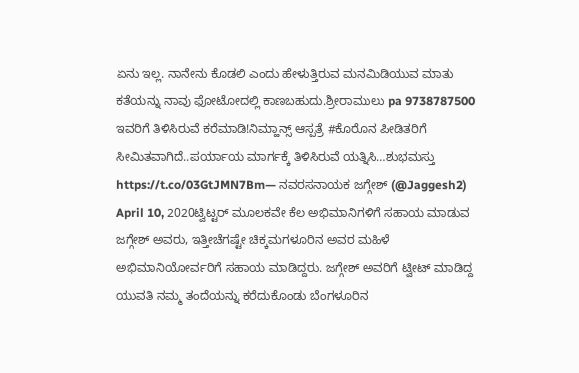ಏನು ಇಲ್ಲ. ನಾನೇನು ಕೊಡಲಿ ಎಂದು ಹೇಳುತ್ತಿರುವ ಮನಮಿಡಿಯುವ ಮಾತು ಕತೆಯನ್ನು ನಾವು ಫೋಟೋದಲ್ಲಿ ಕಾಣಬಹುದು.ಶ್ರೀರಾಮುಲು pa 9738787500 ಇವರಿಗೆ ತಿಳಿಸಿರುವೆ ಕರೆಮಾಡಿ!ನಿಮ್ಹಾನ್ಸ್ ಆಸ್ಪತ್ರೆ #ಕೊರೊನ ಪೀಡಿತರಿಗೆ ಸೀಮಿತವಾಗಿದೆ..ಪರ್ಯಾಯ ಮಾರ್ಗಕ್ಕೆ ತಿಳಿಸಿರುವೆ ಯತ್ನಿಸಿ…ಶುಭಮಸ್ತು https://t.co/03GtJMN7Bm— ನವರಸನಾಯಕ ಜಗ್ಗೇಶ್ (@Jaggesh2) April 10, 2020ಟ್ವಿಟ್ಟರ್ ಮೂಲಕವೇ ಕೆಲ ಅಭಿಮಾನಿಗಳಿಗೆ ಸಹಾಯ ಮಾಡುವ ಜಗ್ಗೇಶ್ ಅವರು, ಇತ್ತೀಚೆಗಷ್ಟೇ ಚಿಕ್ಕಮಗಳೂರಿನ ಅವರ ಮಹಿಳೆ ಅಭಿಮಾನಿಯೋರ್ವರಿಗೆ ಸಹಾಯ ಮಾಡಿದ್ದರು. ಜಗ್ಗೇಶ್ ಅವರಿಗೆ ಟ್ವೀಟ್ ಮಾಡಿದ್ದ ಯುವತಿ ನಮ್ಮ ತಂದೆಯನ್ನು ಕರೆದುಕೊಂಡು ಬೆಂಗಳೂರಿನ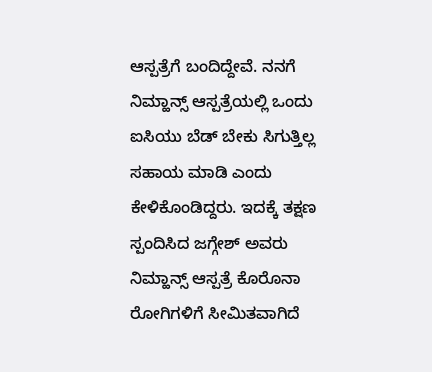ಆಸ್ಪತ್ರೆಗೆ ಬಂದಿದ್ದೇವೆ. ನನಗೆ ನಿಮ್ಹಾನ್ಸ್ ಆಸ್ಪತ್ರೆಯಲ್ಲಿ ಒಂದು ಐಸಿಯು ಬೆಡ್ ಬೇಕು ಸಿಗುತ್ತಿಲ್ಲ ಸಹಾಯ ಮಾಡಿ ಎಂದು ಕೇಳಿಕೊಂಡಿದ್ದರು. ಇದಕ್ಕೆ ತಕ್ಷಣ ಸ್ಪಂದಿಸಿದ ಜಗ್ಗೇಶ್ ಅವರು ನಿಮ್ಹಾನ್ಸ್ ಆಸ್ಪತ್ರೆ ಕೊರೊನಾ ರೋಗಿಗಳಿಗೆ ಸೀಮಿತವಾಗಿದೆ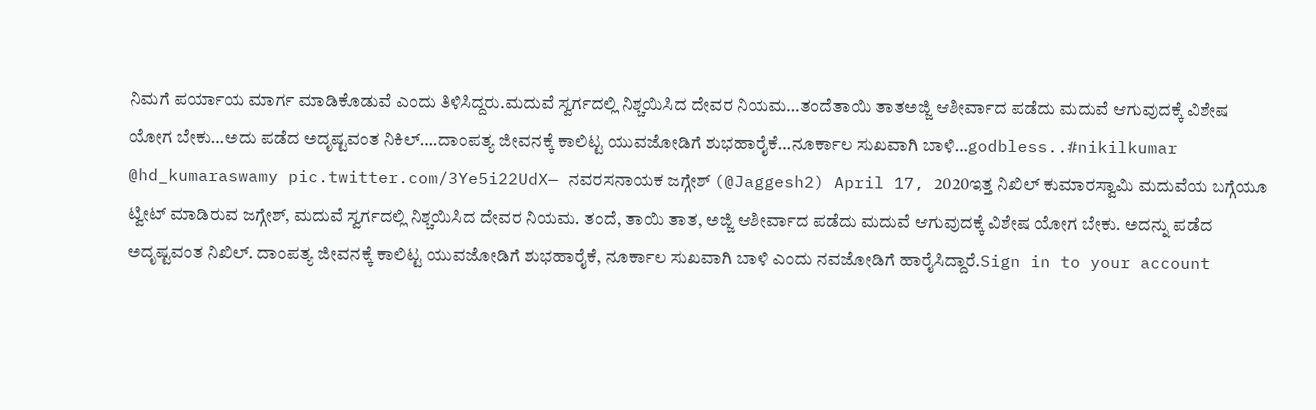ನಿಮಗೆ ಪರ್ಯಾಯ ಮಾರ್ಗ ಮಾಡಿಕೊಡುವೆ ಎಂದು ತಿಳಿಸಿದ್ದರು.ಮದುವೆ ಸ್ವರ್ಗದಲ್ಲಿ ನಿಶ್ಚಯಿಸಿದ ದೇವರ ನಿಯಮ…ತಂದೆತಾಯಿ ತಾತಅಜ್ಜಿ ಆಶೀರ್ವಾದ ಪಡೆದು ಮದುವೆ ಆಗುವುದಕ್ಕೆ ವಿಶೇಷ ಯೋಗ ಬೇಕು…ಅದು ಪಡೆದ ಅದೃಷ್ಟವಂತ ನಿಕಿಲ್….ದಾಂಪತ್ಯ ಜೀವನಕ್ಕೆ ಕಾಲಿಟ್ಟ ಯುವಜೋಡಿಗೆ ಶುಭಹಾರೈಕೆ…ನೂರ್ಕಾಲ ಸುಖವಾಗಿ ಬಾಳಿ…godbless..#nikilkumar @hd_kumaraswamy pic.twitter.com/3Ye5i22UdX— ನವರಸನಾಯಕ ಜಗ್ಗೇಶ್ (@Jaggesh2) April 17, 2020ಇತ್ತ ನಿಖಿಲ್ ಕುಮಾರಸ್ವಾಮಿ ಮದುವೆಯ ಬಗ್ಗೆಯೂ ಟ್ವೀಟ್ ಮಾಡಿರುವ ಜಗ್ಗೇಶ್, ಮದುವೆ ಸ್ವರ್ಗದಲ್ಲಿ ನಿಶ್ಚಯಿಸಿದ ದೇವರ ನಿಯಮ. ತಂದೆ, ತಾಯಿ ತಾತ, ಅಜ್ಜಿ ಆಶೀರ್ವಾದ ಪಡೆದು ಮದುವೆ ಆಗುವುದಕ್ಕೆ ವಿಶೇಷ ಯೋಗ ಬೇಕು. ಅದನ್ನು ಪಡೆದ ಅದೃಷ್ಟವಂತ ನಿಖಿಲ್. ದಾಂಪತ್ಯ ಜೀವನಕ್ಕೆ ಕಾಲಿಟ್ಟ ಯುವಜೋಡಿಗೆ ಶುಭಹಾರೈಕೆ, ನೂರ್ಕಾಲ ಸುಖವಾಗಿ ಬಾಳಿ ಎಂದು ನವಜೋಡಿಗೆ ಹಾರೈಸಿದ್ದಾರೆ.Sign in to your account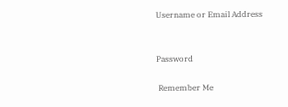Username or Email Address


Password

 Remember Me